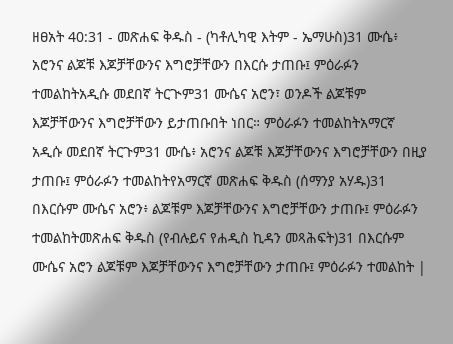ዘፀአት 40:31 - መጽሐፍ ቅዱስ - (ካቶሊካዊ እትም - ኤማሁስ)31 ሙሴ፥ አሮንና ልጆቹ እጆቻቸውንና እግሮቻቸውን በእርሱ ታጠቡ፤ ምዕራፉን ተመልከትአዲሱ መደበኛ ትርጒም31 ሙሴና አሮን፣ ወንዶች ልጆቹም እጆቻቸውንና እግሮቻቸውን ይታጠቡበት ነበር። ምዕራፉን ተመልከትአማርኛ አዲሱ መደበኛ ትርጉም31 ሙሴ፥ አሮንና ልጆቹ እጆቻቸውንና እግሮቻቸውን በዚያ ታጠቡ፤ ምዕራፉን ተመልከትየአማርኛ መጽሐፍ ቅዱስ (ሰማንያ አሃዱ)31 በእርሱም ሙሴና አሮን፥ ልጆቹም እጆቻቸውንና እግሮቻቸውን ታጠቡ፤ ምዕራፉን ተመልከትመጽሐፍ ቅዱስ (የብሉይና የሐዲስ ኪዳን መጻሕፍት)31 በእርሱም ሙሴና አሮን ልጆቹም እጆቻቸውንና እግሮቻቸውን ታጠቡ፤ ምዕራፉን ተመልከት |